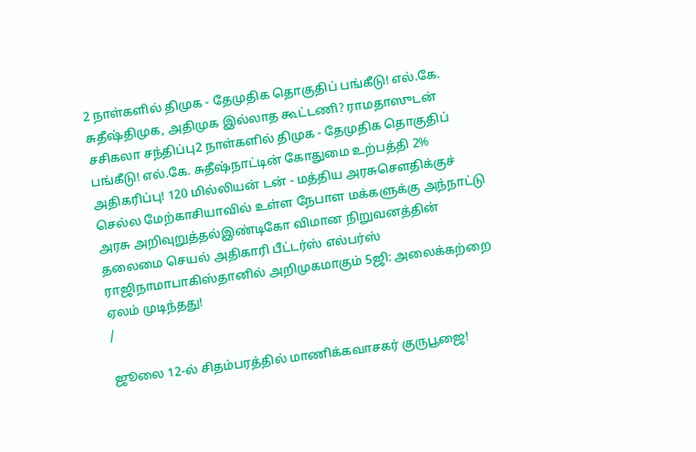2 நாள்களில் திமுக - தேமுதிக தொகுதிப் பங்கீடு! எல்.கே. சுதீஷ்திமுக, அதிமுக இல்லாத கூட்டணி? ராமதாஸுடன் சசிகலா சந்திப்பு2 நாள்களில் திமுக - தேமுதிக தொகுதிப் பங்கீடு! எல்.கே. சுதீஷ்நாட்டின் கோதுமை உற்பத்தி 2% அதிகரிப்பு! 120 மில்லியன் டன் - மத்திய அரசுசௌதிக்குச் செல்ல மேற்காசியாவில் உள்ள நேபாள மக்களுக்கு அந்நாட்டு அரசு அறிவுறுத்தல்இண்டிகோ விமான நிறுவனத்தின் தலைமை செயல் அதிகாரி பீட்டர்ஸ் எல்பர்ஸ் ராஜிநாமாபாகிஸ்தானில் அறிமுகமாகும் 5ஜி: அலைக்கற்றை ஏலம் முடிந்தது!
/

ஜூலை 12-ல் சிதம்பரத்தில் மாணிக்கவாசகர் குருபூஜை!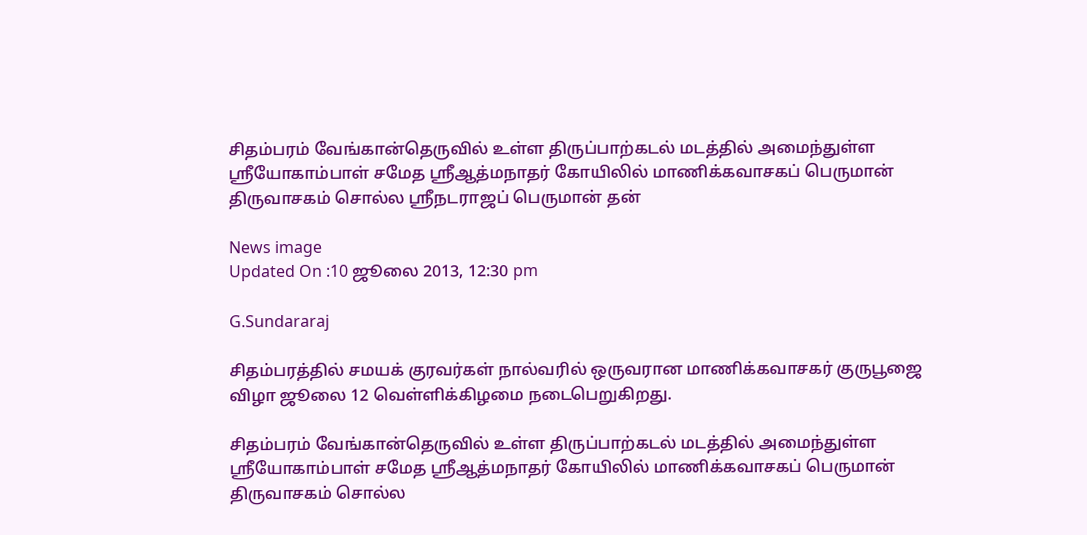சிதம்பரம் வேங்கான்தெருவில் உள்ள திருப்பாற்கடல் மடத்தில் அமைந்துள்ள ஸ்ரீயோகாம்பாள் சமேத ஸ்ரீஆத்மநாதர் கோயிலில் மாணிக்கவாசகப் பெருமான் திருவாசகம் சொல்ல ஸ்ரீநடராஜப் பெருமான் தன்

News image
Updated On :10 ஜூலை 2013, 12:30 pm

G.Sundararaj

சிதம்பரத்தில் சமயக் குரவர்கள் நால்வரில் ஒருவரான மாணிக்கவாசகர் குருபூஜை விழா ஜூலை 12 வெள்ளிக்கிழமை நடைபெறுகிறது.

சிதம்பரம் வேங்கான்தெருவில் உள்ள திருப்பாற்கடல் மடத்தில் அமைந்துள்ள ஸ்ரீயோகாம்பாள் சமேத ஸ்ரீஆத்மநாதர் கோயிலில் மாணிக்கவாசகப் பெருமான் திருவாசகம் சொல்ல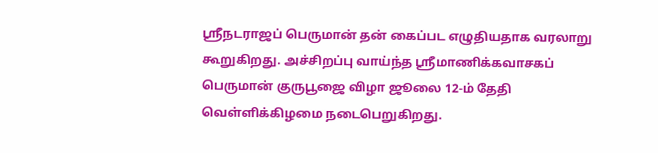ஸ்ரீநடராஜப் பெருமான் தன் கைப்பட எழுதியதாக வரலாறு கூறுகிறது. அச்சிறப்பு வாய்ந்த ஸ்ரீமாணிக்கவாசகப் பெருமான் குருபூஜை விழா ஜூலை 12-ம் தேதி வெள்ளிக்கிழமை நடைபெறுகிறது.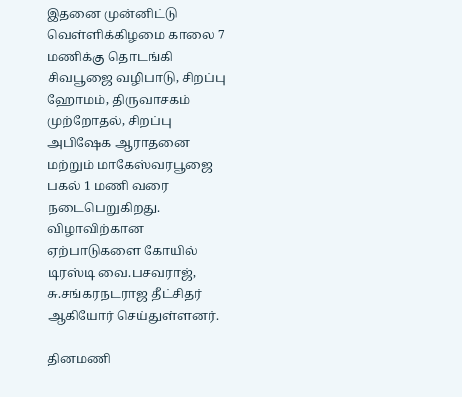இதனை முன்னிட்டு வெள்ளிக்கிழமை காலை 7 மணிக்கு தொடங்கி சிவபூஜை வழிபாடு, சிறப்பு ஹோமம், திருவாசகம் முற்றோதல், சிறப்பு அபிஷேக ஆராதனை மற்றும் மாகேஸ்வரபூஜை பகல் 1 மணி வரை நடைபெறுகிறது. விழாவிற்கான ஏற்பாடுகளை கோயில் டிரஸ்டி வை.பசவராஜ், சு.சங்கரநடராஜ தீட்சிதர் ஆகியோர் செய்துள்ளனர்.

தினமணி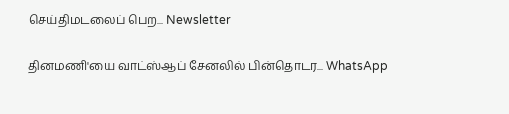செய்திமடலைப் பெற... Newsletter

தினமணி'யை வாட்ஸ்ஆப் சேனலில் பின்தொடர... WhatsApp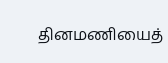தினமணியைத்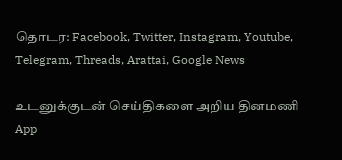தொடர: Facebook, Twitter, Instagram, Youtube, Telegram, Threads, Arattai, Google News

உடனுக்குடன் செய்திகளை அறிய தினமணி App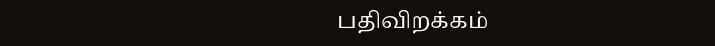பதிவிறக்கம்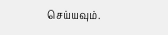செய்யவும்.